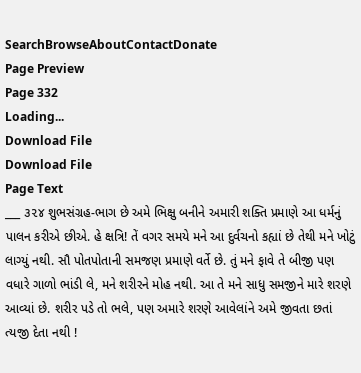SearchBrowseAboutContactDonate
Page Preview
Page 332
Loading...
Download File
Download File
Page Text
___ ૩૨૪ શુભસંગ્રહ-ભાગ છે અમે ભિક્ષુ બનીને અમારી શક્તિ પ્રમાણે આ ધર્મનું પાલન કરીએ છીએ. હે ક્ષત્રિ! તેં વગર સમયે મને આ દુર્વચનો કહ્યાં છે તેથી મને ખોટું લાગ્યું નથી. સૌ પોતપોતાની સમજણ પ્રમાણે વર્તે છે. તું મને ફાવે તે બીજી પણ વધારે ગાળો ભાંડી લે, મને શરીરને મોહ નથી. આ તે મને સાધુ સમજીને મારે શરણે આવ્યાં છે. શરીર પડે તો ભલે, પણ અમારે શરણે આવેલાંને અમે જીવતા છતાં ત્યજી દેતા નથી !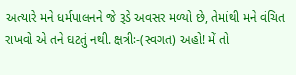અત્યારે મને ધર્મપાલનને જે રૂડે અવસર મળ્યો છે, તેમાંથી મને વંચિત રાખવો એ તને ઘટતું નથી. ક્ષત્રીઃ-(સ્વગત) અહો! મેં તો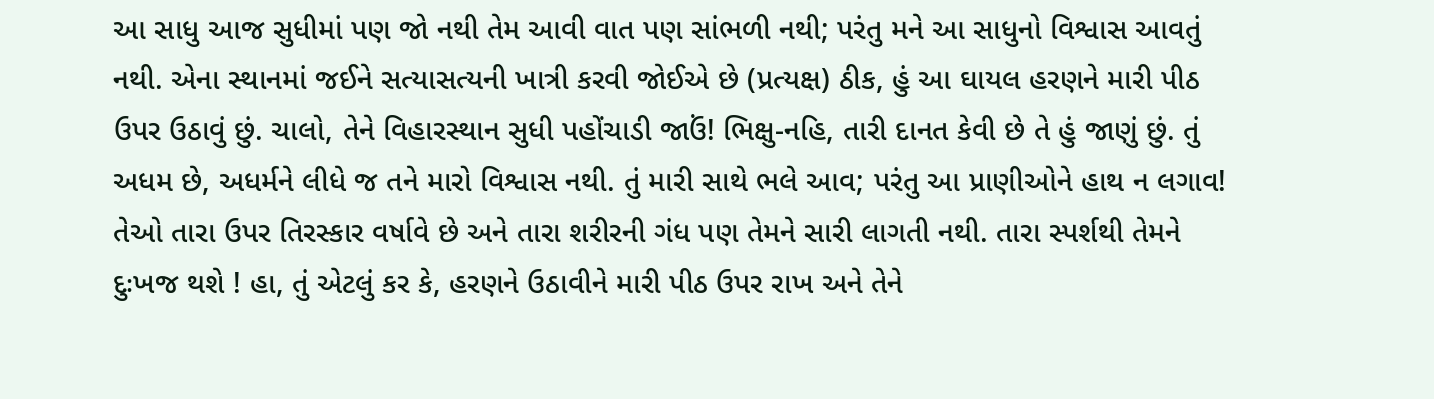આ સાધુ આજ સુધીમાં પણ જો નથી તેમ આવી વાત પણ સાંભળી નથી; પરંતુ મને આ સાધુનો વિશ્વાસ આવતું નથી. એના સ્થાનમાં જઈને સત્યાસત્યની ખાત્રી કરવી જોઈએ છે (પ્રત્યક્ષ) ઠીક, હું આ ઘાયલ હરણને મારી પીઠ ઉપર ઉઠાવું છું. ચાલો, તેને વિહારસ્થાન સુધી પહોંચાડી જાઉં! ભિક્ષુ-નહિ, તારી દાનત કેવી છે તે હું જાણું છું. તું અધમ છે, અધર્મને લીધે જ તને મારો વિશ્વાસ નથી. તું મારી સાથે ભલે આવ; પરંતુ આ પ્રાણીઓને હાથ ન લગાવ! તેઓ તારા ઉપર તિરસ્કાર વર્ષાવે છે અને તારા શરીરની ગંધ પણ તેમને સારી લાગતી નથી. તારા સ્પર્શથી તેમને દુઃખજ થશે ! હા, તું એટલું કર કે, હરણને ઉઠાવીને મારી પીઠ ઉપર રાખ અને તેને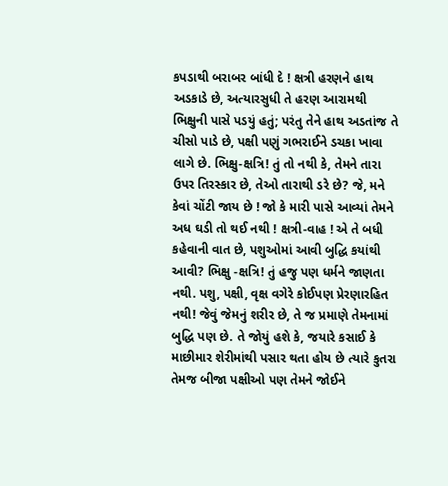કપડાથી બરાબર બાંધી દે ! ક્ષત્રી હરણને હાથ અડકાડે છે, અત્યારસુધી તે હરણ આરામથી ભિક્ષુની પાસે પડયું હતું; પરંતુ તેને હાથ અડતાંજ તે ચીસો પાડે છે, પક્ષી પણું ગભરાઈને ડચકા ખાવા લાગે છે. ભિક્ષુ-ક્ષત્રિ! તું તો નથી કે, તેમને તારા ઉપર તિરસ્કાર છે, તેઓ તારાથી ડરે છે? જે, મને કેવાં ચોંટી જાય છે ! જો કે મારી પાસે આવ્યાં તેમને અધ ઘડી તો થઈ નથી ! ક્ષત્રી-વાહ ! એ તે બધી કહેવાની વાત છે, પશુઓમાં આવી બુદ્ધિ કયાંથી આવી? ભિક્ષુ -ક્ષત્રિ! તું હજુ પણ ધર્મને જાણતા નથી. પશુ, પક્ષી, વૃક્ષ વગેરે કોઈપણ પ્રેરણારહિત નથી! જેવું જેમનું શરીર છે, તે જ પ્રમાણે તેમનામાં બુદ્ધિ પણ છે. તે જોયું હશે કે, જયારે કસાઈ કે માછીમાર શેરીમાંથી પસાર થતા હોય છે ત્યારે કુતરા તેમજ બીજા પક્ષીઓ પણ તેમને જોઈને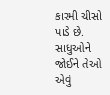કારમી ચીસો પાડે છે. સાધુઓને જોઈને તેઓ એવું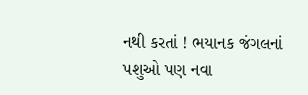નથી કરતાં ! ભયાનક જંગલનાં પશુઓ પણ નવા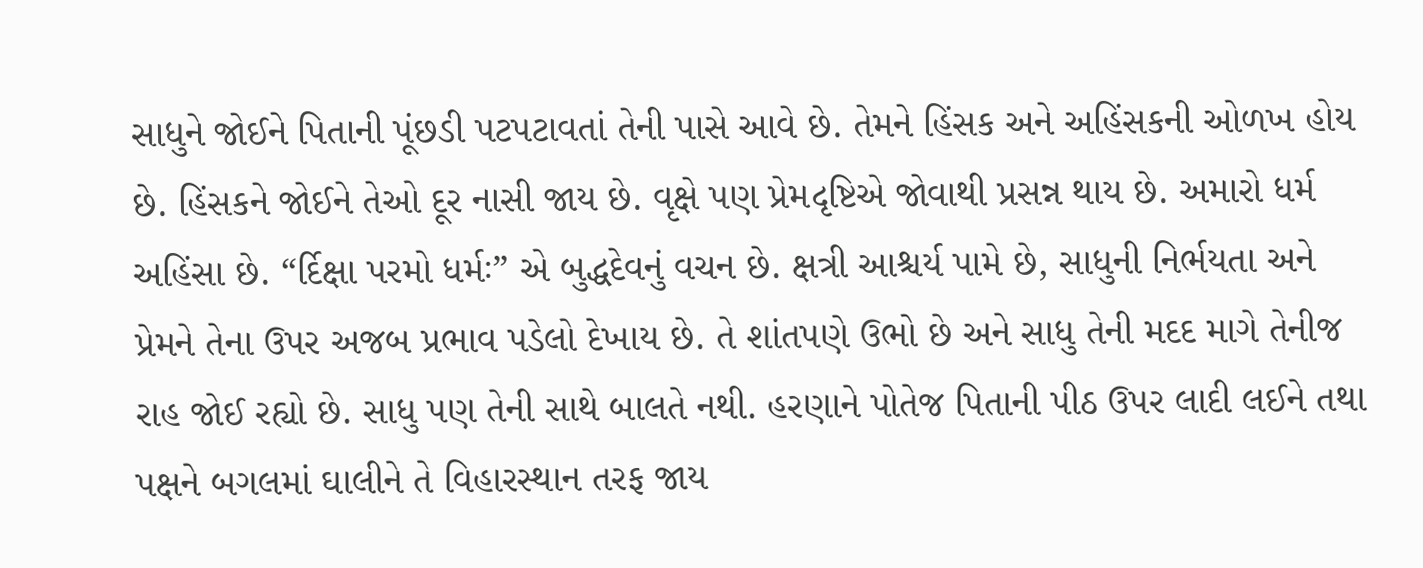સાધુને જોઈને પિતાની પૂંછડી પટપટાવતાં તેની પાસે આવે છે. તેમને હિંસક અને અહિંસકની ઓળખ હોય છે. હિંસકને જોઈને તેઓ દૂર નાસી જાય છે. વૃક્ષે પણ પ્રેમદૃષ્ટિએ જોવાથી પ્રસન્ન થાય છે. અમારો ધર્મ અહિંસા છે. “ર્દિક્ષા પરમો ધર્મઃ” એ બુદ્ધદેવનું વચન છે. ક્ષત્રી આશ્ચર્ય પામે છે, સાધુની નિર્ભયતા અને પ્રેમને તેના ઉપર અજબ પ્રભાવ પડેલો દેખાય છે. તે શાંતપણે ઉભો છે અને સાધુ તેની મદદ માગે તેનીજ રાહ જોઈ રહ્યો છે. સાધુ પણ તેની સાથે બાલતે નથી. હરણાને પોતેજ પિતાની પીઠ ઉપર લાદી લઈને તથા પક્ષને બગલમાં ઘાલીને તે વિહારસ્થાન તરફ જાય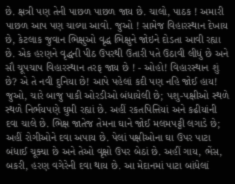છે. ક્ષત્રી પણ તેની પાછળ પાછળ જાય છે. ચાલો, પાઠક ! અમારી પાછળ આપ પણ ચાલ્યા આવો. જુઓ ! સામેજ વિહારસ્થાન દેખાય છે, કેટલાક જુવાન ભિક્ષુઓ વૃદ્ધ ભિક્ષુને જોઇને દોડતા આવી રહ્યા છે. એક હરણને વૃદ્ધની પીઠ ઉપરથી ઉતારી પતે ઉઠાવી લીધું છે અને સૌ ચૂપચાપ વિહારસ્થાન તરફ જાય છે ! - ઓહો! વિહારસ્થાન શું છે? એ તે નવી દુનિયા છે! આપે પહેલાં કદી પણ નહિ જોઈ હાય! જુઓ, ચારે બાજુ પાકી ઓરડીઓ બંધાયેલી છે; પશુ-પક્ષીઓ સ્થળે સ્થળે નિર્ભયપણે ઘુમી રહ્યાં છે. અહીં રકતપિત્તિયાં અને કઢીયાંની દવા ચાલે છે. ભિક્ષ જાતેજ તેમના ઘાને જોઈ મલમપટ્ટી લગાડે છે; અહીં રોગીઓને દવા અપાય છે. પેલાં પક્ષીઓના ઘા ઉપર પાટા બંધાઈ ચૂક્યા છે અને તેઓ વૃક્ષો ઉપર બેઠાં છે. અહીં ગાય, ભેંસ, બકરી, હરણ વગેરેની દવા થાય છે. આ મેદાનમાં પાટા બાંધેલાં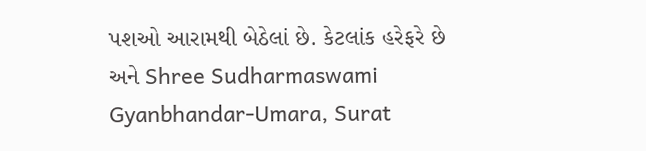પશઓ આરામથી બેઠેલાં છે. કેટલાંક હરેફરે છે અને Shree Sudharmaswami Gyanbhandar-Umara, Surat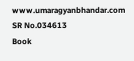www.umaragyanbhandar.com
SR No.034613
Book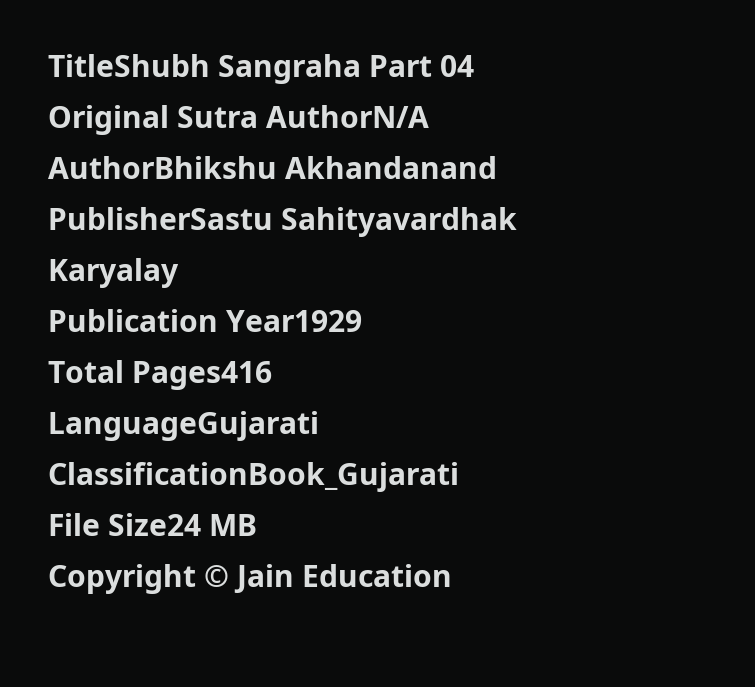TitleShubh Sangraha Part 04
Original Sutra AuthorN/A
AuthorBhikshu Akhandanand
PublisherSastu Sahityavardhak Karyalay
Publication Year1929
Total Pages416
LanguageGujarati
ClassificationBook_Gujarati
File Size24 MB
Copyright © Jain Education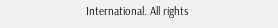International. All rights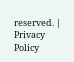reserved. | Privacy Policy